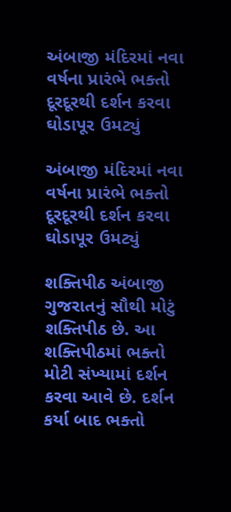અંબાજી મંદિરમાં નવા વર્ષના પ્રારંભે ભક્તો દૂરદૂરથી દર્શન કરવા ઘોડાપૂર ઉમટ્યું

અંબાજી મંદિરમાં નવા વર્ષના પ્રારંભે ભક્તો દૂરદૂરથી દર્શન કરવા ઘોડાપૂર ઉમટ્યું

શક્તિપીઠ અંબાજી ગુજરાતનું સૌથી મોટું શક્તિપીઠ છે. આ શક્તિપીઠમાં ભક્તો મોટી સંખ્યામાં દર્શન કરવા આવે છે. દર્શન કર્યા બાદ ભક્તો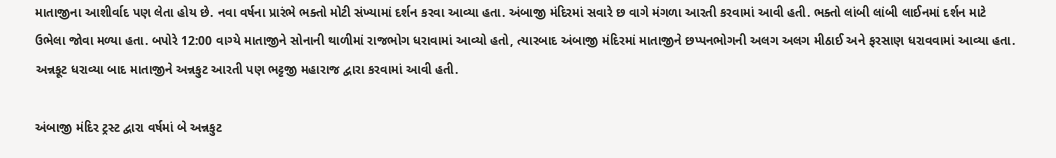માતાજીના આશીર્વાદ પણ લેતા હોય છે. નવા વર્ષના પ્રારંભે ભક્તો મોટી સંખ્યામાં દર્શન કરવા આવ્યા હતા. અંબાજી મંદિરમાં સવારે છ વાગે મંગળા આરતી કરવામાં આવી હતી. ભક્તો લાંબી લાંબી લાઈનમાં દર્શન માટે ઉભેલા જોવા મળ્યા હતા. બપોરે 12:00 વાગ્યે માતાજીને સોનાની થાળીમાં રાજભોગ ધરાવામાં આવ્યો હતો, ત્યારબાદ અંબાજી મંદિરમાં માતાજીને છપ્પનભોગની અલગ અલગ મીઠાઈ અને ફરસાણ ધરાવવામાં આવ્યા હતા. અન્નકૂટ ધરાવ્યા બાદ માતાજીને અન્નકુટ આરતી પણ ભટ્ટજી મહારાજ દ્વારા કરવામાં આવી હતી.

અંબાજી મંદિર ટ્રસ્ટ દ્વારા વર્ષમાં બે અન્નકુટ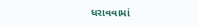ધરાવવામાં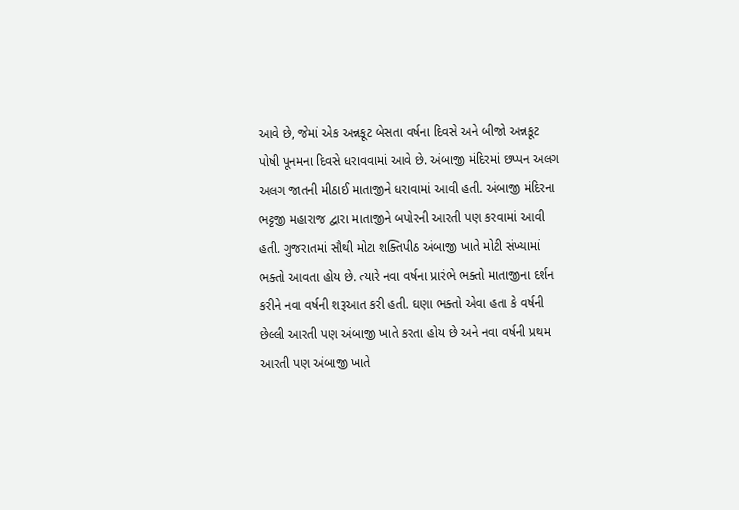આવે છે, જેમાં એક અન્નકૂટ બેસતા વર્ષના દિવસે અને બીજો અન્નકૂટ પોષી પૂનમના દિવસે ધરાવવામાં આવે છે. અંબાજી મંદિરમાં છપ્પન અલગ અલગ જાતની મીઠાઈ માતાજીને ધરાવામાં આવી હતી. અંબાજી મંદિરના ભટ્ટજી મહારાજ દ્વારા માતાજીને બપોરની આરતી પણ કરવામાં આવી હતી. ગુજરાતમાં સૌથી મોટા શક્તિપીઠ અંબાજી ખાતે મોટી સંખ્યામાં ભક્તો આવતા હોય છે. ત્યારે નવા વર્ષના પ્રારંભે ભક્તો માતાજીના દર્શન કરીને નવા વર્ષની શરૂઆત કરી હતી. ઘણા ભક્તો એવા હતા કે વર્ષની છેલ્લી આરતી પણ અંબાજી ખાતે કરતા હોય છે અને નવા વર્ષની પ્રથમ આરતી પણ અંબાજી ખાતે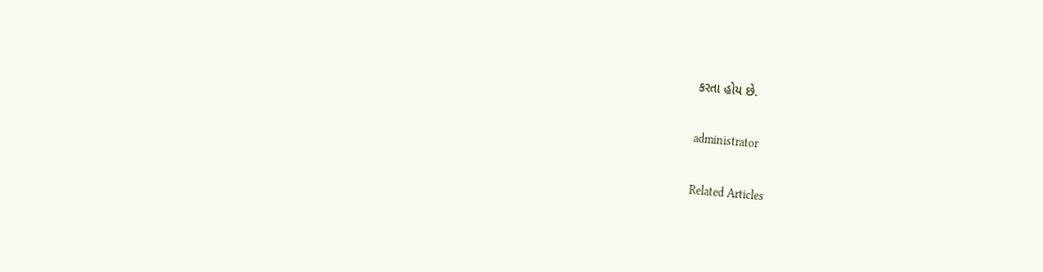કરતા હોય છે.

administrator

Related Articles